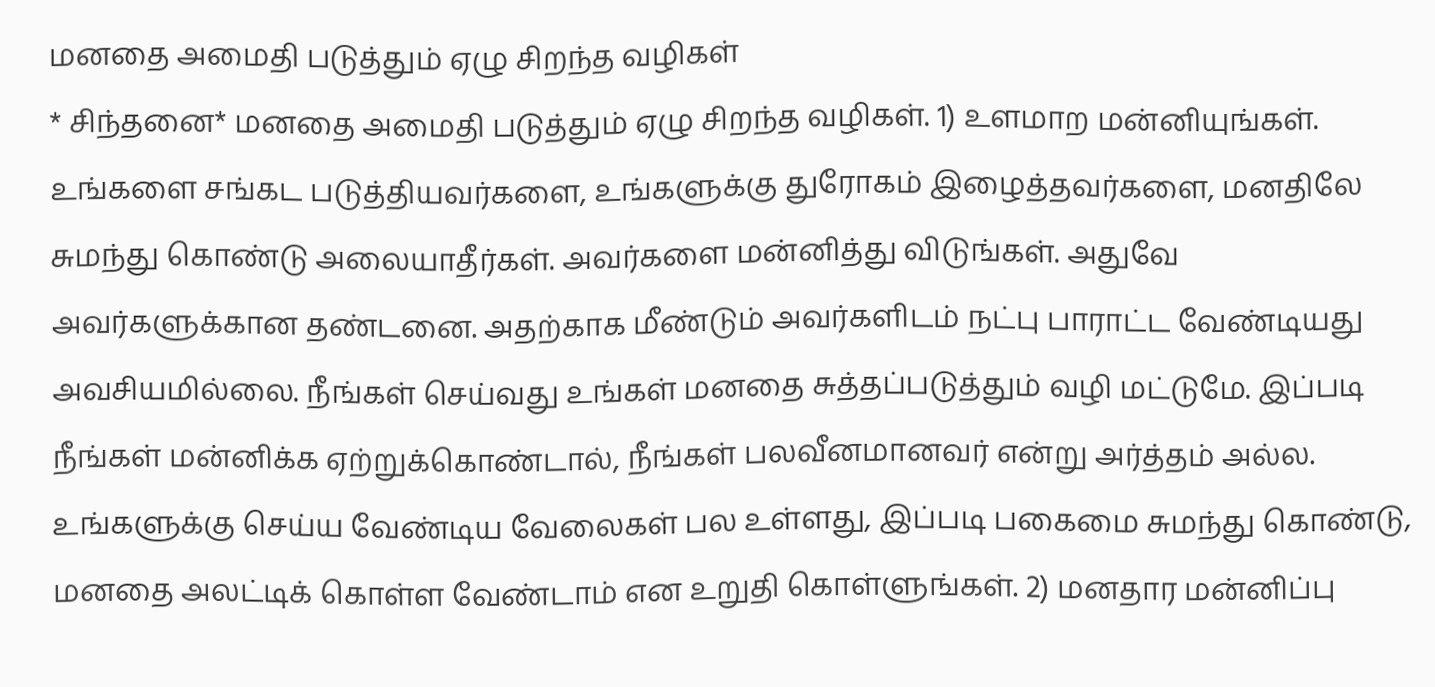மனதை அமைதி படுத்தும் ஏழு சிறந்த வழிகள்
* சிந்தனை* மனதை அமைதி படுத்தும் ஏழு சிறந்த வழிகள். 1) உளமாற மன்னியுங்கள். உங்களை சங்கட படுத்தியவர்களை, உங்களுக்கு துரோகம் இழைத்தவர்களை, மனதிலே சுமந்து கொண்டு அலையாதீர்கள். அவர்களை மன்னித்து விடுங்கள். அதுவே அவர்களுக்கான தண்டனை. அதற்காக மீண்டும் அவர்களிடம் நட்பு பாராட்ட வேண்டியது அவசியமில்லை. நீங்கள் செய்வது உங்கள் மனதை சுத்தப்படுத்தும் வழி மட்டுமே. இப்படி நீங்கள் மன்னிக்க ஏற்றுக்கொண்டால், நீங்கள் பலவீனமானவர் என்று அர்த்தம் அல்ல. உங்களுக்கு செய்ய வேண்டிய வேலைகள் பல உள்ளது, இப்படி பகைமை சுமந்து கொண்டு, மனதை அலட்டிக் கொள்ள வேண்டாம் என உறுதி கொள்ளுங்கள். 2) மனதார மன்னிப்பு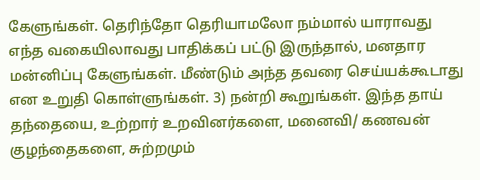கேளுங்கள். தெரிந்தோ தெரியாமலோ நம்மால் யாராவது எந்த வகையிலாவது பாதிக்கப் பட்டு இருந்தால், மனதார மன்னிப்பு கேளுங்கள். மீண்டும் அந்த தவரை செய்யக்கூடாது என உறுதி கொள்ளுங்கள். 3) நன்றி கூறுங்கள். இந்த தாய் தந்தையை, உற்றார் உறவினர்களை, மனைவி/ கணவன் குழந்தைகளை, சுற்றமும்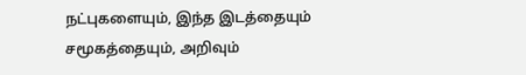நட்புகளையும், இந்த இடத்தையும் சமூகத்தையும், அறிவும்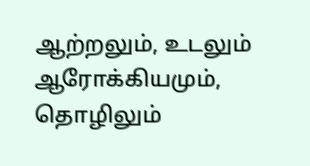ஆற்றலும், உடலும் ஆரோக்கியமும், தொழிலும்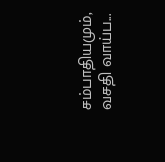சம்பாதியமும், வசதி வாய்ப...